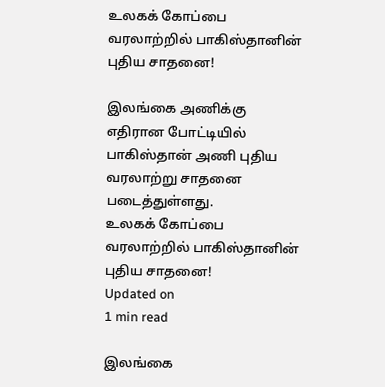உலகக் கோப்பை வரலாற்றில் பாகிஸ்தானின் புதிய சாதனை!

இலங்கை அணிக்கு எதிரான போட்டியில் பாகிஸ்தான் அணி புதிய வரலாற்று சாதனை படைத்துள்ளது.
உலகக் கோப்பை வரலாற்றில் பாகிஸ்தானின் புதிய சாதனை!
Updated on
1 min read

இலங்கை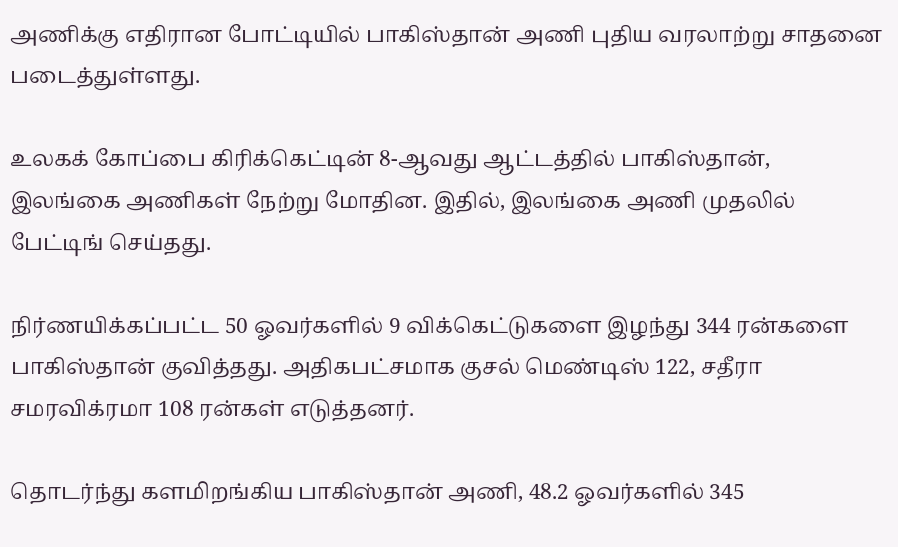அணிக்கு எதிரான போட்டியில் பாகிஸ்தான் அணி புதிய வரலாற்று சாதனை படைத்துள்ளது.

உலகக் கோப்பை கிரிக்கெட்டின் 8-ஆவது ஆட்டத்தில் பாகிஸ்தான், இலங்கை அணிகள் நேற்று மோதின. இதில், இலங்கை அணி முதலில் பேட்டிங் செய்தது.

நிர்ணயிக்கப்பட்ட 50 ஓவர்களில் 9 விக்கெட்டுகளை இழந்து 344 ரன்களை பாகிஸ்தான் குவித்தது. அதிகபட்சமாக குசல் மெண்டிஸ் 122, சதீரா சமரவிக்ரமா 108 ரன்கள் எடுத்தனர்.

தொடர்ந்து களமிறங்கிய பாகிஸ்தான் அணி, 48.2 ஓவர்களில் 345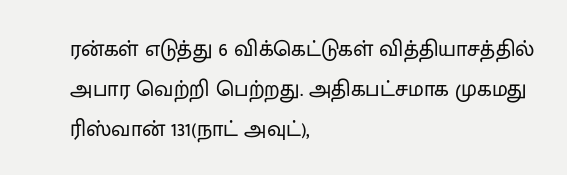ரன்கள் எடுத்து 6 விக்கெட்டுகள் வித்தியாசத்தில் அபார வெற்றி பெற்றது. அதிகபட்சமாக முகமது ரிஸ்வான் 131(நாட் அவுட்),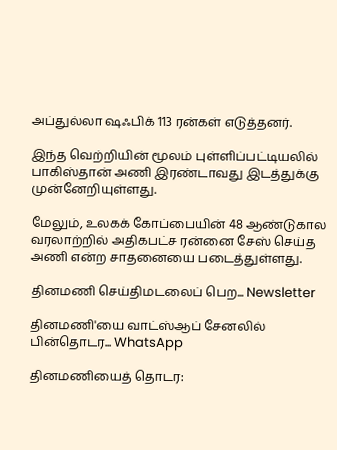அப்துல்லா ஷஃபிக் 113 ரன்கள் எடுத்தனர்.

இந்த வெற்றியின் மூலம் புள்ளிப்பட்டியலில் பாகிஸ்தான் அணி இரண்டாவது இடத்துக்கு முன்னேறியுள்ளது.

மேலும், உலகக் கோப்பையின் 48 ஆண்டுகால வரலாற்றில் அதிகபட்ச ரன்னை சேஸ் செய்த அணி என்ற சாதனையை படைத்துள்ளது.

தினமணி செய்திமடலைப் பெற... Newsletter

தினமணி'யை வாட்ஸ்ஆப் சேனலில் பின்தொடர... WhatsApp

தினமணியைத் தொடர: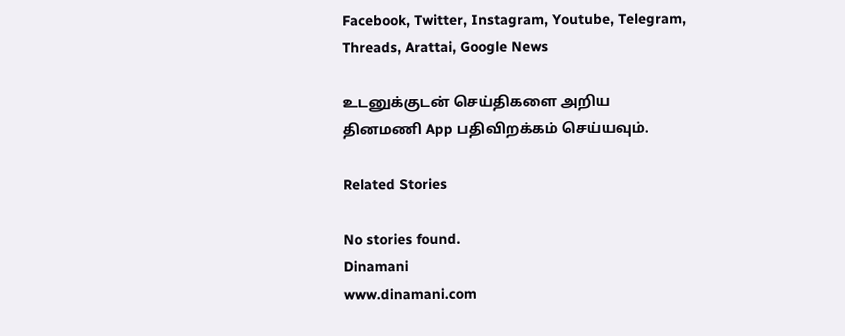Facebook, Twitter, Instagram, Youtube, Telegram, Threads, Arattai, Google News

உடனுக்குடன் செய்திகளை அறிய தினமணி App பதிவிறக்கம் செய்யவும்.

Related Stories

No stories found.
Dinamani
www.dinamani.com